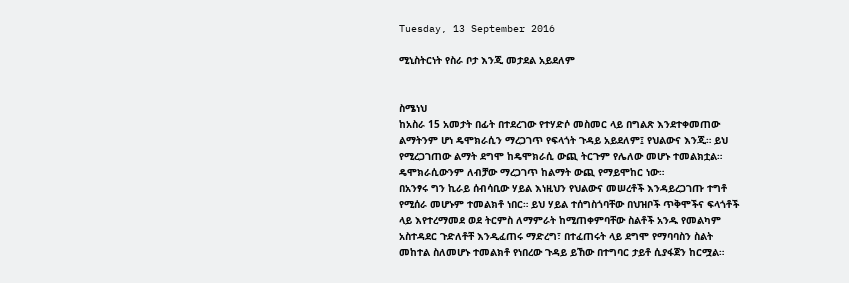Tuesday, 13 September 2016

ሚኒስትርነት የስራ ቦታ እንጂ መታደል አይደለም


ስሜነህ
ከአስራ 15 አመታት በፊት በተደረገው የተሃድሶ መስመር ላይ በግልጽ እንደተቀመጠው ልማትንም ሆነ ዴሞክራሲን ማረጋገጥ የፍላጎት ጉዳይ አይደለም፤ የህልውና እንጂ። ይህ የሚረጋገጠው ልማት ደግሞ ከዴሞክራሲ ውጪ ትርጉም የሌለው መሆኑ ተመልክቷል። ዴሞክራሲውንም ለብቻው ማረጋገጥ ከልማት ውጪ የማይሞከር ነው።
በአንፃሩ ግን ኪራይ ሰብሳቢው ሃይል እነዚህን የህልውና መሠረቶች እንዳይረጋገጡ ተግቶ የሚሰራ መሆኑም ተመልክቶ ነበር። ይህ ሃይል ተሰግስጎባቸው በህዝቦች ጥቅሞችና ፍላጎቶች ላይ እየተረማመደ ወደ ትርምስ ለማምራት ከሚጠቀምባቸው ስልቶች አንዱ የመልካም አስተዳደር ጉድለቶቸ እንዲፈጠሩ ማድረግ፣ በተፈጠሩት ላይ ደግሞ የማባባስን ስልት መከተል ስለመሆኑ ተመልክቶ የነበረው ጉዳይ ይኸው በተግባር ታይቶ ሲያፋጀን ከርሟል።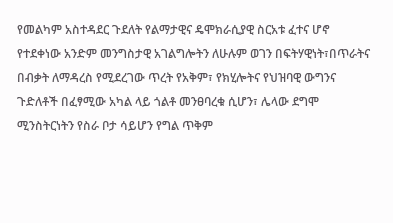የመልካም አስተዳደር ጉደለት የልማታዊና ዴሞክራሲያዊ ስርአቱ ፈተና ሆኖ የተደቀነው አንድም መንግስታዊ አገልግሎትን ለሁሉም ወገን በፍትሃዊነት፣በጥራትና በብቃት ለማዳረስ የሚደረገው ጥረት የአቅም፣ የክሂሎትና የህዝባዊ ውግንና ጉድለቶች በፈፃሚው አካል ላይ ጎልቶ መንፀባረቁ ሲሆን፣ ሌላው ደግሞ ሚንስትርነትን የስራ ቦታ ሳይሆን የግል ጥቅም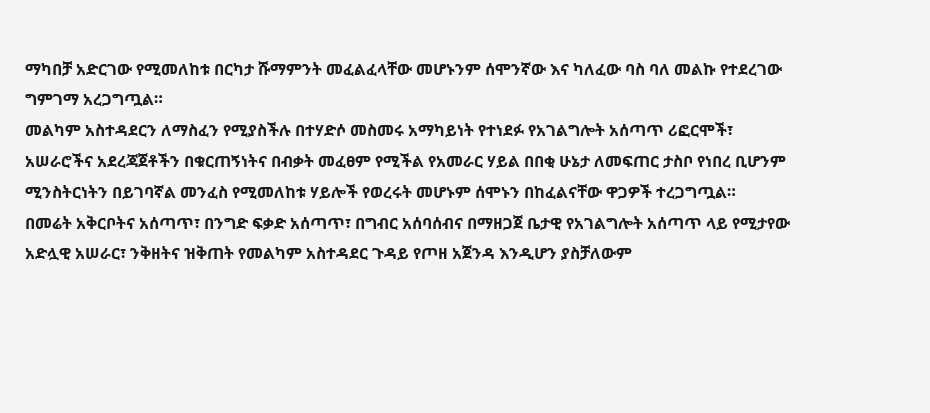ማካበቻ አድርገው የሚመለከቱ በርካታ ሹማምንት መፈልፈላቸው መሆኑንም ሰሞንኛው እና ካለፈው ባስ ባለ መልኩ የተደረገው ግምገማ አረጋግጧል።
መልካም አስተዳደርን ለማስፈን የሚያስችሉ በተሃድሶ መስመሩ አማካይነት የተነደፉ የአገልግሎት አሰጣጥ ሪፎርሞች፣ አሠራሮችና አደረጃጀቶችን በቁርጠኝነትና በብቃት መፈፀም የሚችል የአመራር ሃይል በበቂ ሁኔታ ለመፍጠር ታስቦ የነበረ ቢሆንም ሚንስትርነትን በይገባኛል መንፈስ የሚመለከቱ ሃይሎች የወረሩት መሆኑም ሰሞኑን በከፈልናቸው ዋጋዎች ተረጋግጧል።
በመሬት አቅርቦትና አሰጣጥ፣ በንግድ ፍቃድ አሰጣጥ፣ በግብር አሰባሰብና በማዘጋጀ ቤታዊ የአገልግሎት አሰጣጥ ላይ የሚታየው አድሏዊ አሠራር፣ ንቅዘትና ዝቅጠት የመልካም አስተዳደር ጉዳይ የጦዘ አጀንዳ እንዲሆን ያስቻለውም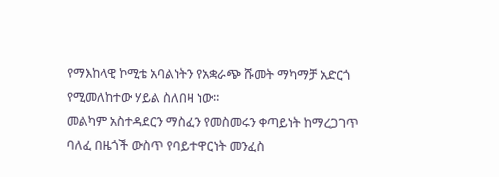የማእከላዊ ኮሚቴ አባልነትን የአቋራጭ ሹመት ማካማቻ አድርጎ የሚመለከተው ሃይል ስለበዛ ነው።
መልካም አስተዳደርን ማስፈን የመስመሩን ቀጣይነት ከማረጋገጥ ባለፈ በዜጎች ውስጥ የባይተዋርነት መንፈስ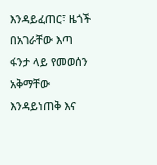እንዳይፈጠር፣ ዜጎች በአገራቸው እጣ ፋንታ ላይ የመወሰን አቅማቸው እንዳይነጠቅ እና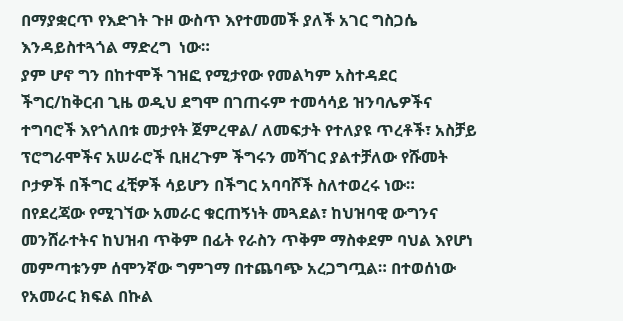በማያቋርጥ የእድገት ጉዞ ውስጥ እየተመመች ያለች አገር ግስጋሴ እንዳይስተጓጎል ማድረግ  ነው።
ያም ሆኖ ግን በከተሞች ገዝፎ የሚታየው የመልካም አስተዳደር ችግር/ከቅርብ ጊዜ ወዲህ ደግሞ በገጠሩም ተመሳሳይ ዝንባሌዎችና ተግባሮች እየጎለበቱ መታየት ጀምረዋል/ ለመፍታት የተለያዩ ጥረቶች፣ አስቻይ ፕሮግራሞችና አሠራሮች ቢዘረጉም ችግሩን መሻገር ያልተቻለው የሹመት ቦታዎች በችግር ፈቺዎች ሳይሆን በችግር አባባሾች ስለተወረሩ ነው። በየደረጃው የሚገኘው አመራር ቁርጠኝነት መጓደል፣ ከህዝባዊ ውግንና መንሸራተትና ከህዝብ ጥቅም በፊት የራስን ጥቅም ማስቀደም ባህል እየሆነ መምጣቱንም ሰሞንኛው ግምገማ በተጨባጭ አረጋግጧል። በተወሰነው የአመራር ክፍል በኩል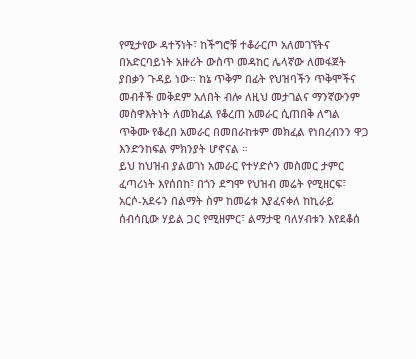የሚታየው ዳተኝነት፣ ከችግሮቹ ተቆራርጦ አለመገኘትና በአድርባይነት አዙሪት ውስጥ መዳከር ሌላኛው ለመፋጀት ያበቃን ጉዳይ ነው። ከኔ ጥቅም በፊት የህዝባችን ጥቅሞችና መብቶች መቅደም አለበት ብሎ ለዚህ መታገልና ማንኛውንም መስዋእትነት ለመክፈል የቆረጠ አመራር ሲጠበቅ ለግል ጥቅሙ የቆረበ አመራር በመበራከቱም መክፈል የነበረብንን ዋጋ እንድንከፍል ምክንያት ሆኖናል ።
ይህ ከህዝብ ያልወገነ አመራር የተሃድሶን መስመር ታምር ፈጣሪነት እየሰበከ፣ በጎን ደግሞ የህዝብ መሬት የሚዘርፍ፣ አርሶ-አደሩን በልማት ስም ከመሬቱ እያፈናቀለ ከኪራይ ሰብሳቢው ሃይል ጋር የሚዘምር፣ ልማታዊ ባለሃብቱን እየደቆሰ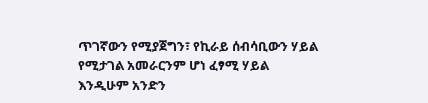ጥገኛውን የሚያጀግን፣ የኪራይ ሰብሳቢውን ሃይል የሚታገል አመራርንም ሆነ ፈፃሚ ሃይል እንዲሁም አንድን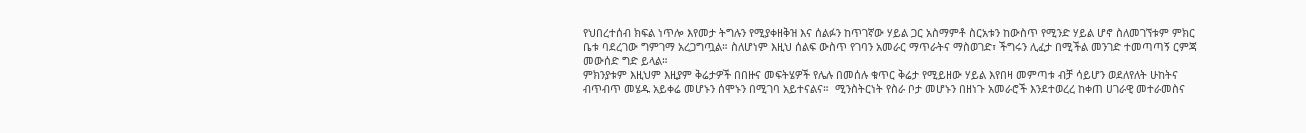የህበረተሰብ ክፍል ነጥሎ እየመታ ትግሉን የሚያቀዘቅዝ እና ሰልፉን ከጥገኛው ሃይል ጋር አስማምቶ ስርአቱን ከውስጥ የሚንድ ሃይል ሆኖ ስለመገኘቱም ምክር ቤቱ ባደረገው ግምገማ አረጋግጧል። ስለሆነም እዚህ ሰልፍ ውስጥ የገባን አመራር ማጥራትና ማስወገድ፣ ችግሩን ሊፈታ በሚችል መንገድ ተመጣጣኝ ርምጃ መውሰድ ግድ ይላል።
ምክንያቱም እዚህም እዚያም ቅሬታዎች በበዙና መፍትሄዎች የሌሉ በመሰሉ ቁጥር ቅሬታ የሚይዘው ሃይል እየበዛ መምጣቱ ብቻ ሳይሆን ወደለየለት ሁከትና ብጥብጥ መሄዱ አይቀሬ መሆኑን ሰሞኑን በሚገባ አይተናልና።  ሚንስትርነት የስራ ቦታ መሆኑን በዘነጉ አመራሮች እንደተወረረ ከቀጠ ሀገራዊ መተራመስና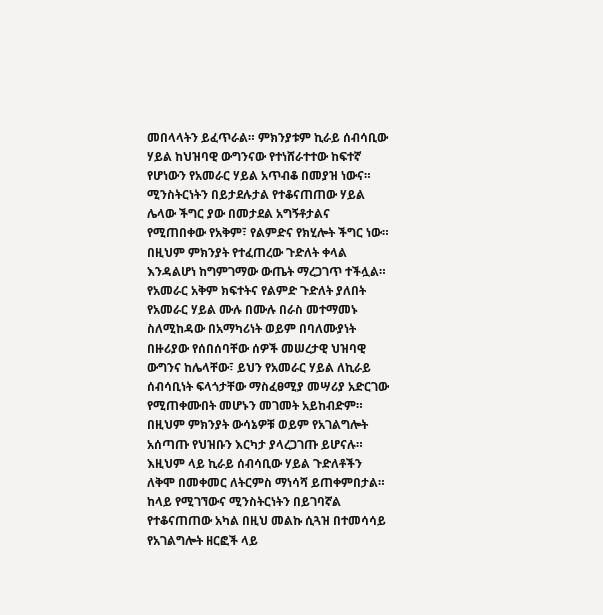መበላላትን ይፈጥራል። ምክንያቱም ኪራይ ሰብሳቢው ሃይል ከህዝባዊ ውግንናው የተነሸራተተው ከፍተኛ የሆነውን የአመራር ሃይል አጥብቆ በመያዝ ነውና።
ሚንስትርነትን በይታደሉታል የተቆናጠጠው ሃይል ሌላው ችግር ያው በመታደል አግኝቶታልና የሚጠበቀው የአቅም፣ የልምድና የክሂሎት ችግር ነው። በዚህም ምክንያት የተፈጠረው ጉድለት ቀላል እንዳልሆነ ከግምገማው ውጤት ማረጋገጥ ተችሏል። የአመራር አቅም ክፍተትና የልምድ ጉድለት ያለበት የአመራር ሃይል ሙሉ በሙሉ በራስ መተማመኑ ስለሚከዳው በአማካሪነት ወይም በባለሙያነት በዙሪያው የሰበሰባቸው ሰዎች መሠረታዊ ህዝባዊ ውግንና ከሌላቸው፣ ይህን የአመራር ሃይል ለኪራይ ሰብሳቢነት ፍላጎታቸው ማስፈፀሚያ መሣሪያ አድርገው የሚጠቀሙበት መሆኑን መገመት አይከብድም። በዚህም ምክንያት ውሳኔዎቹ ወይም የአገልግሎት አሰጣጡ የህዝቡን እርካታ ያላረጋገጡ ይሆናሉ። እዚህም ላይ ኪራይ ሰብሳቢው ሃይል ጉድለቶችን ለቅሞ በመቀመር ለትርምስ ማነሳሻ ይጠቀምበታል።
ከላይ የሚገኘውና ሚንስትርነትን በይገባኛል የተቆናጠጠው አካል በዚህ መልኩ ሲጓዝ በተመሳሳይ  የአገልግሎት ዘርፎች ላይ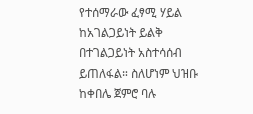የተሰማራው ፈፃሚ ሃይል ከአገልጋይነት ይልቅ በተገልጋይነት አስተሳሰብ ይጠለፋል። ስለሆነም ህዝቡ ከቀበሌ ጀምሮ ባሉ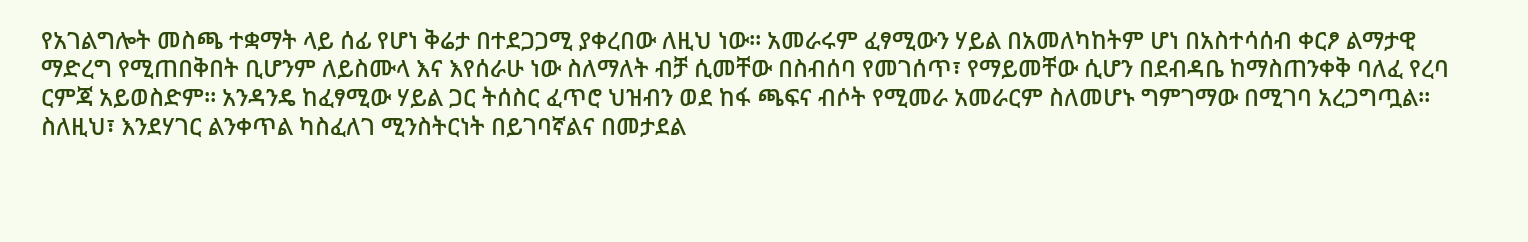የአገልግሎት መስጫ ተቋማት ላይ ሰፊ የሆነ ቅሬታ በተደጋጋሚ ያቀረበው ለዚህ ነው። አመራሩም ፈፃሚውን ሃይል በአመለካከትም ሆነ በአስተሳሰብ ቀርፆ ልማታዊ ማድረግ የሚጠበቅበት ቢሆንም ለይስሙላ እና እየሰራሁ ነው ስለማለት ብቻ ሲመቸው በስብሰባ የመገሰጥ፣ የማይመቸው ሲሆን በደብዳቤ ከማስጠንቀቅ ባለፈ የረባ ርምጃ አይወስድም። አንዳንዴ ከፈፃሚው ሃይል ጋር ትሰስር ፈጥሮ ህዝብን ወደ ከፋ ጫፍና ብሶት የሚመራ አመራርም ስለመሆኑ ግምገማው በሚገባ አረጋግጧል።
ስለዚህ፣ እንደሃገር ልንቀጥል ካስፈለገ ሚንስትርነት በይገባኛልና በመታደል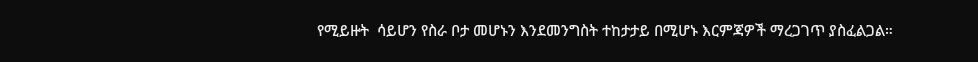የሚይዙት  ሳይሆን የስራ ቦታ መሆኑን እንደመንግስት ተከታታይ በሚሆኑ እርምጃዎች ማረጋገጥ ያስፈልጋል።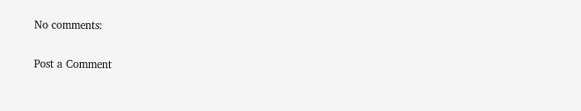No comments:

Post a Comment